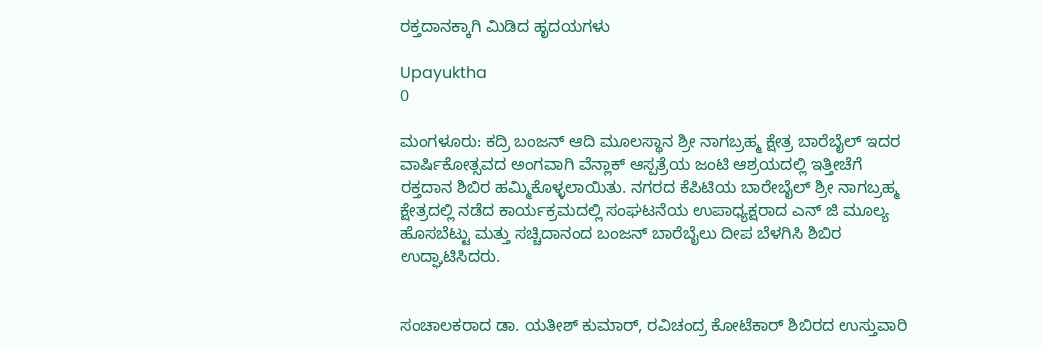ರಕ್ತದಾನಕ್ಕಾಗಿ ಮಿಡಿದ ಹೃದಯಗಳು

Upayuktha
0

ಮಂಗಳೂರು: ಕದ್ರಿ ಬಂಜನ್ ಆದಿ ಮೂಲಸ್ಥಾನ ಶ್ರೀ ನಾಗಬ್ರಹ್ಮ ಕ್ಷೇತ್ರ ಬಾರೆಬೈಲ್ ಇದರ ವಾರ್ಷಿಕೋತ್ಸವದ ಅಂಗವಾಗಿ ವೆನ್ಲಾಕ್ ಆಸ್ಪತ್ರೆಯ ಜಂಟಿ ಆಶ್ರಯದಲ್ಲಿ ಇತ್ತೀಚೆಗೆ ರಕ್ತದಾನ ಶಿಬಿರ ಹಮ್ಮಿಕೊಳ್ಳಲಾಯಿತು. ನಗರದ ಕೆಪಿಟಿಯ ಬಾರೇಬೈಲ್‌ ಶ್ರೀ ನಾಗಬ್ರಹ್ಮ ಕ್ಷೇತ್ರದಲ್ಲಿ ನಡೆದ ಕಾರ್ಯಕ್ರಮದಲ್ಲಿ ಸಂಘಟನೆಯ ಉಪಾಧ್ಯಕ್ಷರಾದ ಎನ್ ಜಿ ಮೂಲ್ಯ ಹೊಸಬೆಟ್ಟು ಮತ್ತು ಸಚ್ಚಿದಾನಂದ ಬಂಜನ್ ಬಾರೆಬೈಲು ದೀಪ ಬೆಳಗಿಸಿ ಶಿಬಿರ ಉದ್ಘಾಟಿಸಿದರು.


ಸಂಚಾಲಕರಾದ ಡಾ. ಯತೀಶ್ ಕುಮಾರ್, ರವಿಚಂದ್ರ ಕೋಟೆಕಾರ್ ಶಿಬಿರದ ಉಸ್ತುವಾರಿ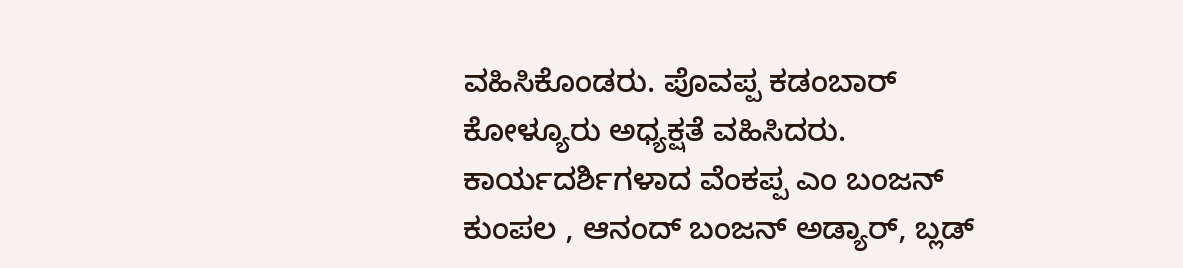ವಹಿಸಿಕೊಂಡರು. ಪೊವಪ್ಪ ಕಡಂಬಾರ್ ಕೋಳ್ಯೂರು ಅಧ್ಯಕ್ಷತೆ ವಹಿಸಿದರು. ಕಾರ್ಯದರ್ಶಿಗಳಾದ ವೆಂಕಪ್ಪ ಎಂ ಬಂಜನ್ ಕುಂಪಲ , ಆನಂದ್ ಬಂಜನ್ ಅಡ್ಯಾರ್, ಬ್ಲಡ್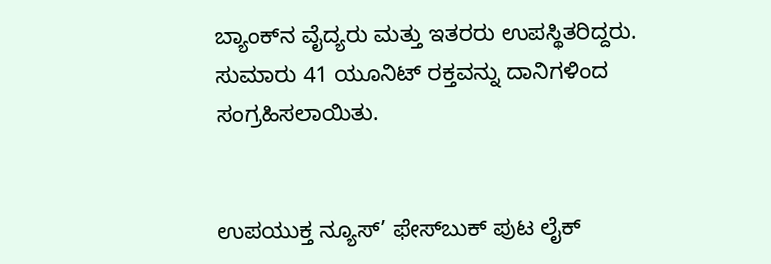ಬ್ಯಾಂಕ್‌ನ ವೈದ್ಯರು ಮತ್ತು ಇತರರು ಉಪಸ್ಥಿತರಿದ್ದರು. ಸುಮಾರು 41 ಯೂನಿಟ್ ರಕ್ತವನ್ನು ದಾನಿಗಳಿಂದ ಸಂಗ್ರಹಿಸಲಾಯಿತು.


ಉಪಯುಕ್ತ ನ್ಯೂಸ್‌’ ಫೇಸ್‌ಬುಕ್ ಪುಟ ಲೈಕ್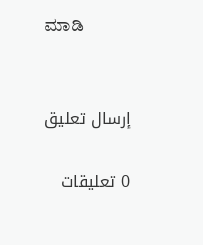ಮಾಡಿ


إرسال تعليق

0 تعليقات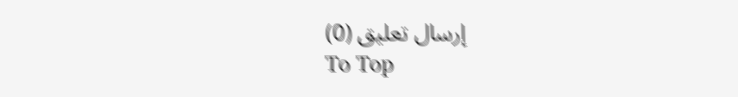إرسال تعليق (0)
To Top